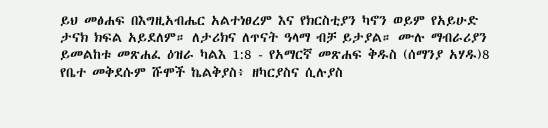ይህ መፅሐፍ በእግዚአብሔር አልተነፀረም እና የክርስቲያን ካኖን ወይም የአይሁድ ታናክ ክፍል አይደለም። ለታሪክና ለጥናት ዓላማ ብቻ ይታያል። ሙሉ ማብራሪያን ይመልከቱ መጽሐፈ ዕዝራ ካልእ 1:8 - የአማርኛ መጽሐፍ ቅዱስ (ሰማንያ አሃዱ)8 የቤተ መቅደሱም ሹሞች ኬልቅያስ፥ ዘካርያስና ሲሉያስ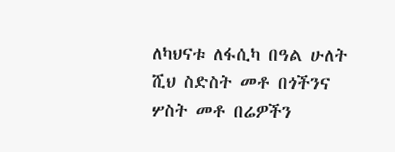ለካህናቱ ለፋሲካ በዓል ሁለት ሺህ ስድስት መቶ በጎችንና ሦስት መቶ በሬዎችን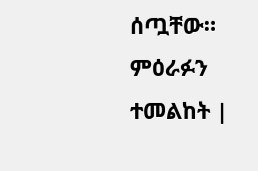ሰጧቸው። ምዕራፉን ተመልከት |